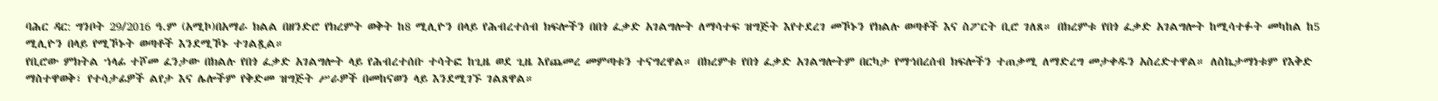ባሕር ዳር: ግንቦት 29/2016 ዓ.ም (አሚኮ)በአማራ ክልል በዘንድሮ የክረምት ወቅት ከ8 ሚሊዮን በላይ የሕብረተሰብ ክፍሎችን በበጎ ፈቃድ አገልግሎት ለማሳተፍ ዝግጅት እየተደረገ መኾኑን የክልሉ ወጣቶች እና ስፖርት ቢሮ ገለጸ። በክረምቱ የበጎ ፈቃድ አገልግሎት ከሚሳተፉት መካከል ከ5 ሚሊዮን በላይ የሚኾኑት ወጣቶች እንደሚኾኑ ተገልጿል።
የቢሮው ምክትል ኀላፊ ተሾመ ፈንታው በክልሉ የበጎ ፈቃድ አገልግሎት ላይ የሕብረተሰቡ ተሳትፎ ከጊዜ ወደ ጊዜ እየጨመረ መምጣቱን ተናግረዋል። በክረምቱ የበጎ ፈቃድ አገልግሎትም በርካታ የማኅበረሰብ ክፍሎችን ተጠቃሚ ለማድረግ መታቀዱን አስረድተዋል። ለስኬታማነቱም የእቅድ ማስተዋወቅ፣ የተሳታፊዎች ልየታ እና ሌሎችም የቅድመ ዝግጅት ሥራዎች በመከናወን ላይ እንደሚገኙ ገልጸዋል።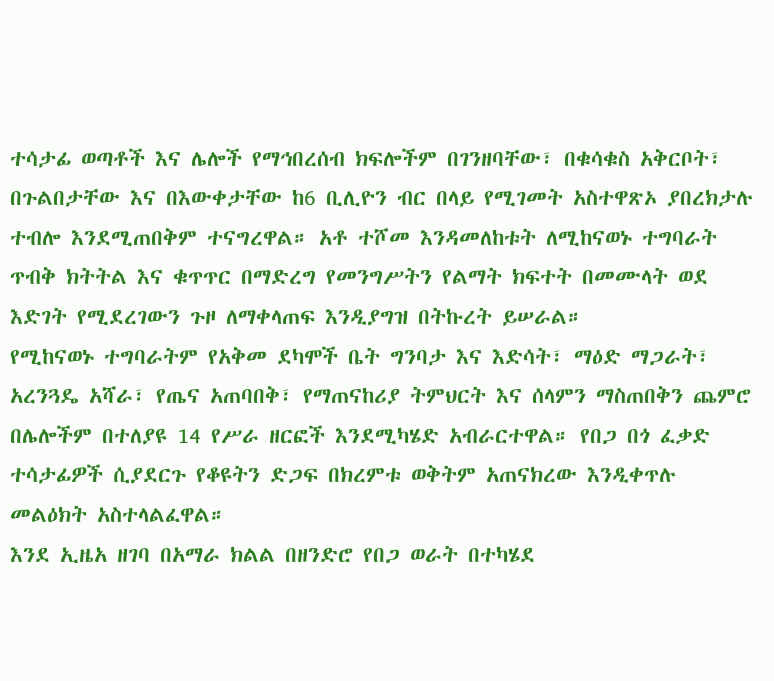ተሳታፊ ወጣቶች እና ሌሎች የማኅበረሰብ ክፍሎችም በገንዘባቸው፣ በቁሳቁስ አቅርቦት፣ በጉልበታቸው እና በእውቀታቸው ከ6 ቢሊዮን ብር በላይ የሚገመት አስተዋጽኦ ያበረክታሉ ተብሎ እንደሚጠበቅም ተናግረዋል። አቶ ተሾመ እንዳመለከቱት ለሚከናወኑ ተግባራት ጥብቅ ክትትል እና ቁጥጥር በማድረግ የመንግሥትን የልማት ክፍተት በመሙላት ወደ እድገት የሚደረገውን ጉዞ ለማቀላጠፍ እንዲያግዝ በትኩረት ይሠራል።
የሚከናወኑ ተግባራትም የአቅመ ደካሞች ቤት ግንባታ እና እድሳት፣ ማዕድ ማጋራት፣ አረንጓዴ አሻራ፣ የጤና አጠባበቅ፣ የማጠናከሪያ ትምህርት እና ሰላምን ማስጠበቅን ጨምሮ በሌሎችም በተለያዩ 14 የሥራ ዘርፎች እንደሚካሄድ አብራርተዋል። የበጋ በጎ ፈቃድ ተሳታፊዎች ሲያደርጉ የቆዩትን ድጋፍ በክረምቱ ወቅትም አጠናክረው እንዲቀጥሉ መልዕክት አስተላልፈዋል።
እንደ ኢዜአ ዘገባ በአማራ ክልል በዘንድሮ የበጋ ወራት በተካሄደ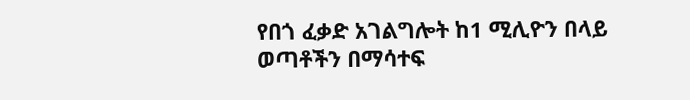የበጎ ፈቃድ አገልግሎት ከ1 ሚሊዮን በላይ ወጣቶችን በማሳተፍ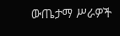ውጤታማ ሥራዎች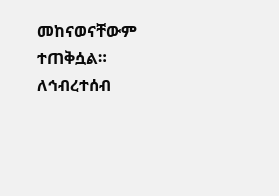መከናወናቸውም ተጠቅሷል።
ለኅብረተሰብ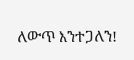ለውጥ እንተጋለን!